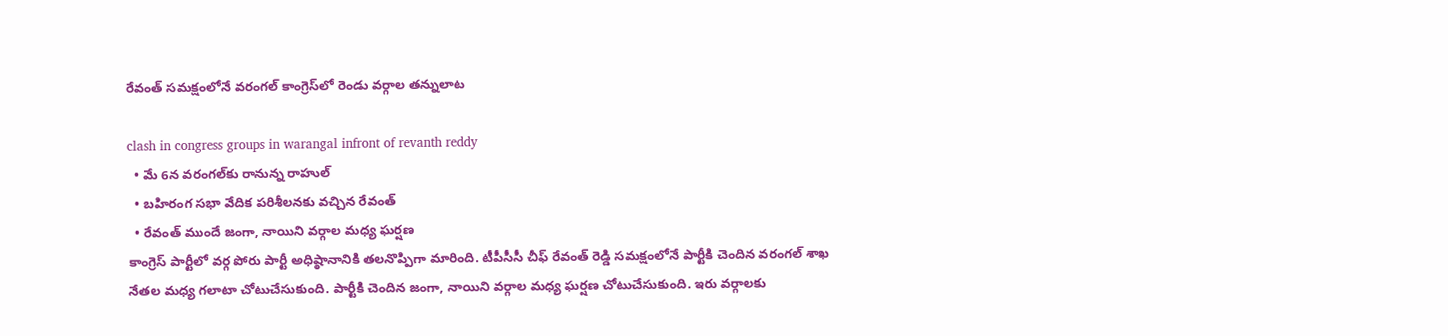రేవంత్ స‌మ‌క్షంలోనే వ‌రంగ‌ల్ కాంగ్రెస్‌లో రెండు వ‌ర్గాల త‌న్నులాట‌

clash in congress groups in warangal infront of revanth reddy
  • మే 6న వ‌రంగ‌ల్‌కు రానున్న రాహుల్
  • బ‌హిరంగ స‌భా వేదిక పరిశీలనకు వచ్చిన రేవంత్
  • రేవంత్ ముందే జంగా, నాయిని వ‌ర్గాల మ‌ధ్య ఘ‌ర్ష‌ణ‌
కాంగ్రెస్ పార్టీలో వ‌ర్గ పోరు పార్టీ అధిష్ఠానానికి త‌ల‌నొప్పిగా మారింది. టీపీసీసీ చీఫ్ రేవంత్ రెడ్డి స‌మ‌క్షంలోనే పార్టీకి చెందిన వ‌రంగ‌ల్ శాఖ నేత‌ల మ‌ధ్య గ‌లాటా చోటుచేసుకుంది. పార్టీకి చెందిన జంగా, నాయిని వ‌ర్గాల మ‌ధ్య ఘ‌ర్ష‌ణ చోటుచేసుకుంది. ఇరు వ‌ర్గాల‌కు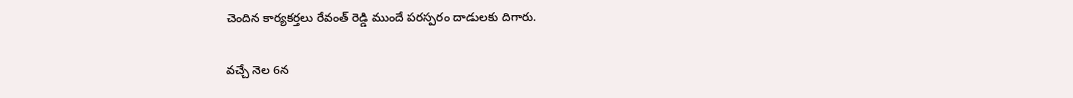చెందిన కార్య‌క‌ర్త‌లు రేవంత్ రెడ్డి ముందే ప‌ర‌స్ప‌రం దాడుల‌కు దిగారు.

వ‌చ్చే నెల 6న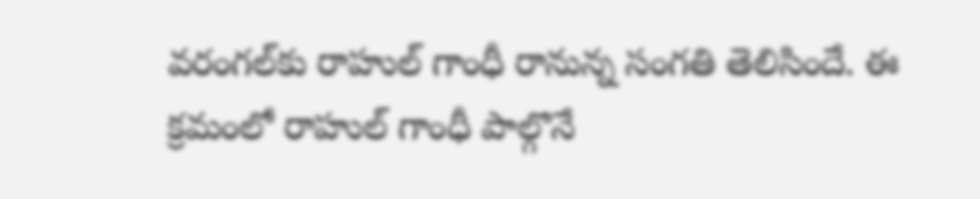వ‌రంగ‌ల్‌కు రాహుల్ గాంధీ రానున్న సంగ‌తి తెలిసిందే. ఈ క్ర‌మంలో రాహుల్ గాంధీ పాల్గొనే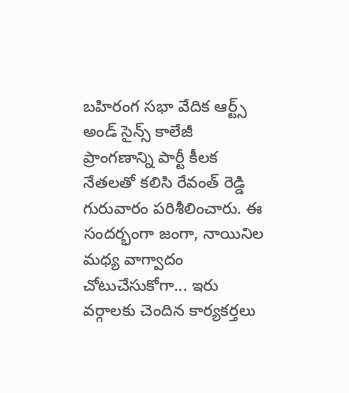బ‌హిరంగ స‌భా వేదిక ఆర్ట్స్ అండ్ సైన్స్ కాలేజీ ప్రాంగ‌ణాన్ని పార్టీ కీల‌క నేత‌ల‌తో క‌లిసి రేవంత్ రెడ్డి  గురువారం ప‌రిశీలించారు. ఈ సంద‌ర్భంగా జంగా, నాయినిల మ‌ధ్య వాగ్వాదం చోటుచేసుకోగా... ఇరు వ‌ర్గాల‌కు చెంది‌న కార్య‌క‌ర్త‌లు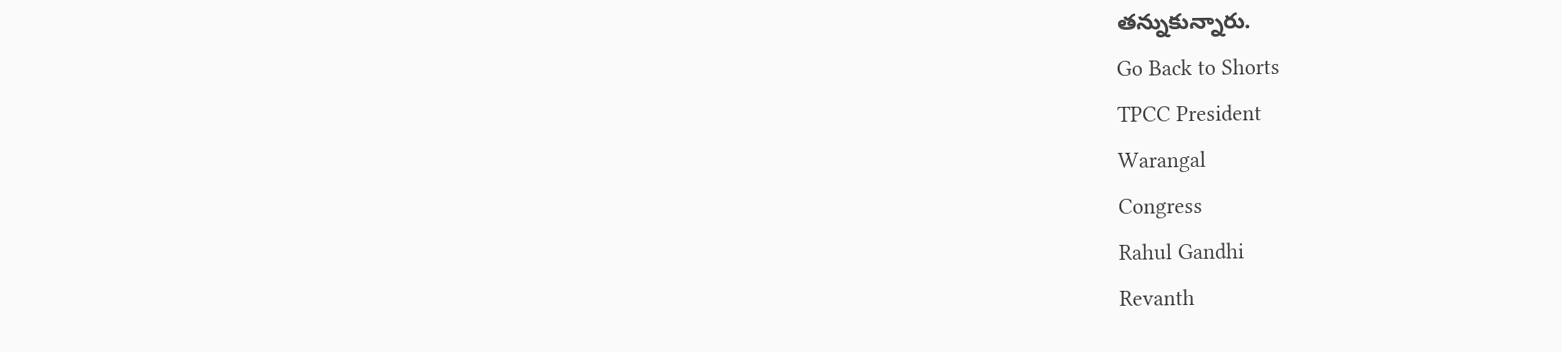త‌న్నుకున్నారు.
Go Back to Shorts
TPCC President
Warangal
Congress
Rahul Gandhi
Revanth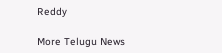Reddy

More Telugu News